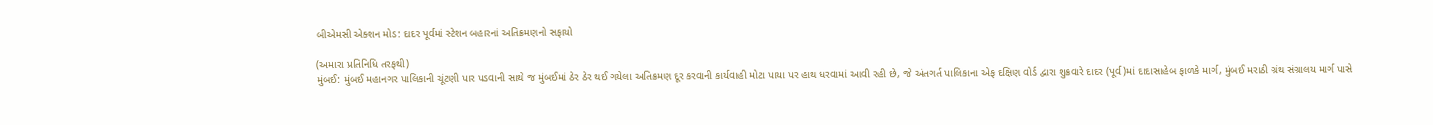બીએમસી એક્શન મોડ: દાદર પૂર્વમાં સ્ટેશન બહારનાં અતિક્રમણનો સફાયો

(અમારા પ્રતિનિધિ તરફથી)
મુંબઈ: મુંબઈ મહાનગર પાલિકાની ચૂંટણી પાર પડવાની સાથે જ મુંબઈમાં ઠેર ઠેર થઈ ગયેલા અતિક્રમણ દૂર કરવાની કાર્યવાહી મોટા પાયા પર હાથ ધરવામાં આવી રહી છે, જે અંતગર્ત પાલિકાના એફ દક્ષિણ વોર્ડ દ્વારા શુક્રવારે દાદર (પૂર્વ)માં દાદાસાહેબ ફાળકે માર્ગ, મુંબઈ મરાઠી ગ્રંથ સંગ્રાલય માર્ગ પાસે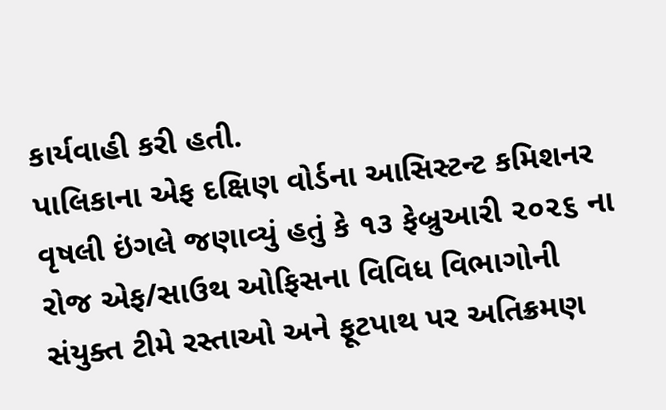કાર્યવાહી કરી હતી.
પાલિકાના એફ દક્ષિણ વોર્ડના આસિસ્ટન્ટ કમિશનર વૃષલી ઇંગલે જણાવ્યું હતું કે ૧૩ ફેબ્રુઆરી ૨૦૨૬ ના રોજ એફ/સાઉથ ઓફિસના વિવિધ વિભાગોની સંયુક્ત ટીમે રસ્તાઓ અને ફૂટપાથ પર અતિક્રમણ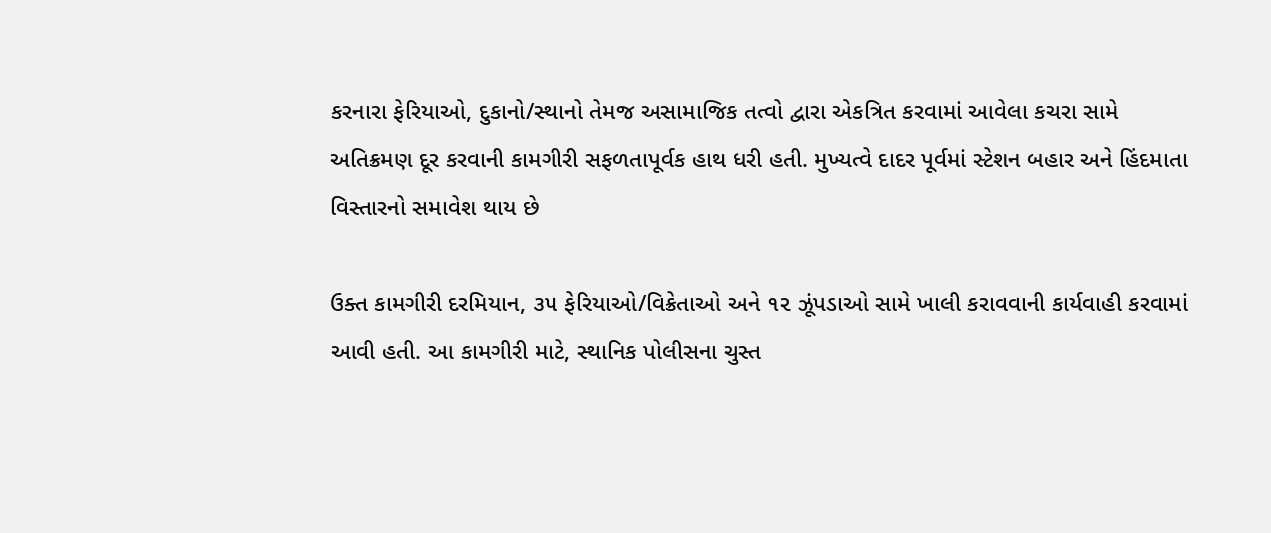કરનારા ફેરિયાઓ, દુકાનો/સ્થાનો તેમજ અસામાજિક તત્વો દ્વારા એકત્રિત કરવામાં આવેલા કચરા સામે અતિક્રમણ દૂર કરવાની કામગીરી સફળતાપૂર્વક હાથ ધરી હતી. મુખ્યત્વે દાદર પૂર્વમાં સ્ટેશન બહાર અને હિંદમાતા વિસ્તારનો સમાવેશ થાય છે

ઉક્ત કામગીરી દરમિયાન, ૩૫ ફેરિયાઓ/વિક્રેતાઓ અને ૧૨ ઝૂંપડાઓ સામે ખાલી કરાવવાની કાર્યવાહી કરવામાં આવી હતી. આ કામગીરી માટે, સ્થાનિક પોલીસના ચુસ્ત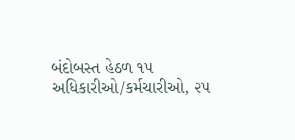બંદોબસ્ત હેઠળ ૧૫ અધિકારીઓ/કર્મચારીઓ, ૨૫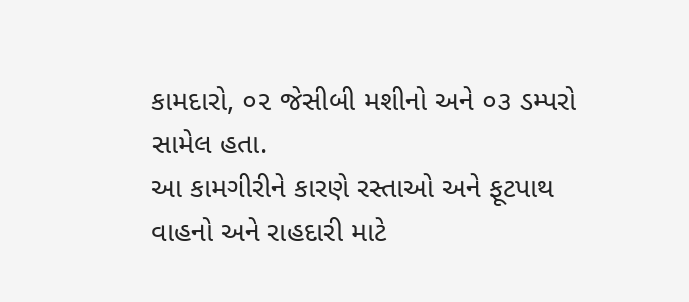કામદારો, ૦૨ જેસીબી મશીનો અને ૦૩ ડમ્પરો સામેલ હતા.
આ કામગીરીને કારણે રસ્તાઓ અને ફૂટપાથ વાહનો અને રાહદારી માટે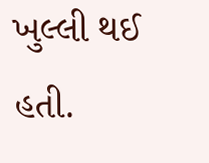ખુલ્લી થઈ હતી.